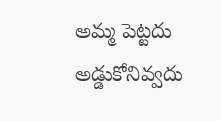అమ్మ పెట్టదు అడ్డుకోనివ్వదు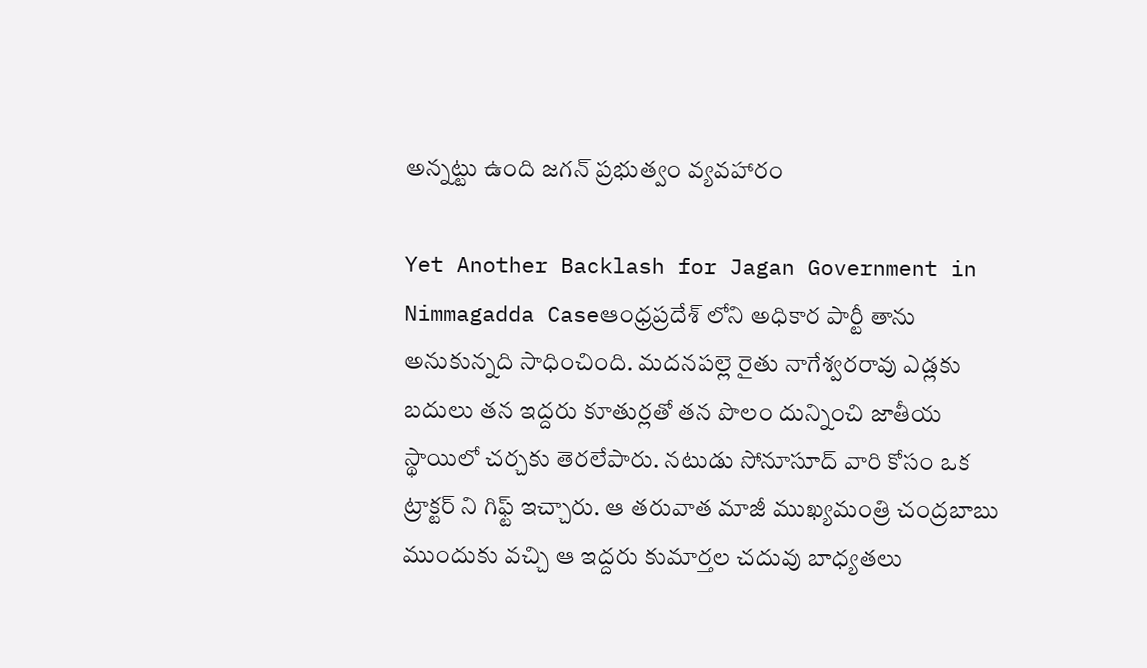అన్నట్టు ఉంది జగన్ ప్రభుత్వం వ్యవహారం

Yet Another Backlash for Jagan Government in Nimmagadda Caseఆంధ్రప్రదేశ్ లోని అధికార పార్టీ తాను అనుకున్నది సాధించింది. మదనపల్లె రైతు నాగేశ్వరరావు ఎడ్లకు బదులు తన ఇద్దరు కూతుర్లతో తన పొలం దున్నించి జాతీయ స్థాయిలో చర్చకు తెరలేపారు. నటుడు సోనూసూద్ వారి కోసం ఒక ట్రాక్టర్ ని గిఫ్ట్ ఇచ్చారు. ఆ తరువాత మాజీ ముఖ్యమంత్రి చంద్రబాబు ముందుకు వచ్చి ఆ ఇద్దరు కుమార్తల చదువు బాధ్యతలు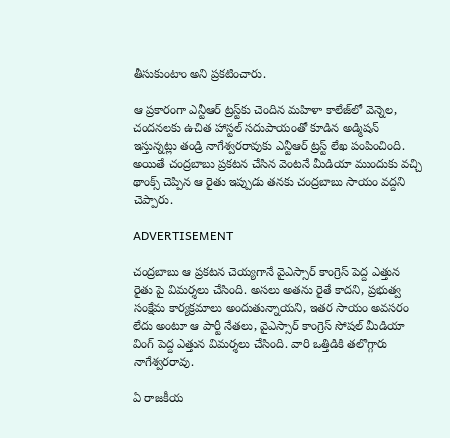తీసుకుంటాం అని ప్రకటించారు.

ఆ ప్రకారంగా ఎన్టీఆర్ ట్రస్ట్‌కు చెందిన మహిళా కాలేజ్‌లో వెన్నెల, చందనలకు ఉచిత హాస్టల్ సదుపాయంతో కూడిన అడ్మిషన్ ఇస్తున్నట్లు తండ్రి నాగేశ్వరరావుకు ఎన్టీఆర్ ట్రస్ట్ లేఖ పంపించింది. అయితే చంద్రబాబు ప్రకటన చేసిన వెంటనే మీడియా ముందుకు వచ్చి థాంక్స్ చెప్పిన ఆ రైతు ఇప్పుడు తనకు చంద్రబాబు సాయం వద్దని చెప్పారు.

ADVERTISEMENT

చంద్రబాబు ఆ ప్రకటన చెయ్యగానే వైఎస్సార్ కాంగ్రెస్ పెద్ద ఎత్తున రైతు పై విమర్శలు చేసింది. అసలు అతను రైతే కాదని, ప్రభుత్వ సంక్షేమ కార్యక్రమాలు అందుతున్నాయని, ఇతర సాయం అవసరం లేదు అంటూ ఆ పార్టీ నేతలు, వైఎస్సార్ కాంగ్రెస్ సోషల్ మీడియా వింగ్ పెద్ద ఎత్తున విమర్శలు చేసింది. వారి ఒత్తిడికి తలొగ్గారు నాగేశ్వరరావు.

ఏ రాజకీయ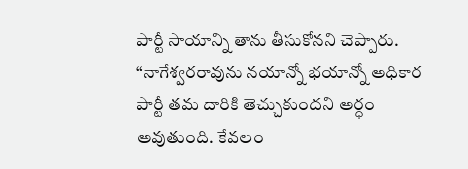పార్టీ సాయాన్ని తాను తీసుకోనని చెప్పారు. “నాగేశ్వరరావును నయాన్నో భయాన్నో అధికార పార్టీ తమ దారికి తెచ్చుకుందని అర్ధం అవుతుంది. కేవలం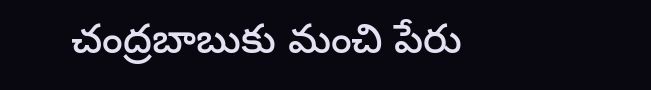చంద్రబాబుకు మంచి పేరు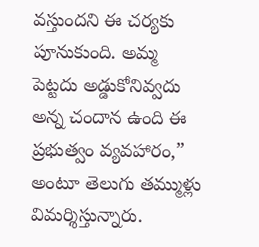వస్తుందని ఈ చర్యకు పూనుకుంది. అమ్మ పెట్టదు అడ్డుకోనివ్వదు అన్న చందాన ఉంది ఈ ప్రభుత్వం వ్యవహారం,” అంటూ తెలుగు తమ్ముళ్లు విమర్శిస్తున్నారు.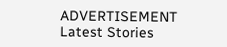ADVERTISEMENT
Latest Stories